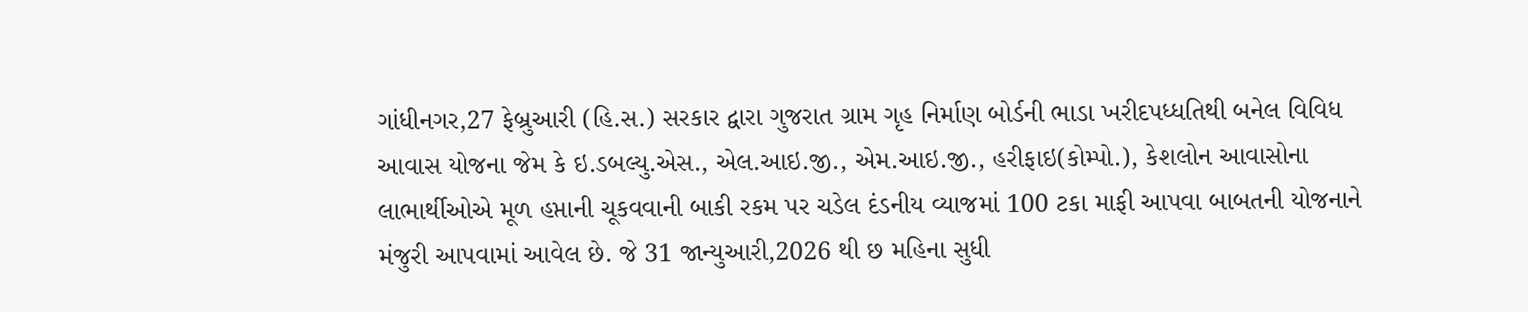ગાંધીનગર,27 ફેબ્રુઆરી (હિ.સ.) સરકાર દ્વારા ગુજરાત ગ્રામ ગૃહ નિર્માણ બોર્ડની ભાડા ખરીદપધ્ધતિથી બનેલ વિવિધ આવાસ યોજના જેમ કે ઇ.ડબલ્યુ.એસ., એલ.આઇ.જી., એમ.આઇ.જી., હરીફાઇ(કોમ્પો.), કેશલોન આવાસોના લાભાર્થીઓએ મૂળ હપ્તાની ચૂકવવાની બાકી રકમ પર ચડેલ દંડનીય વ્યાજમાં 100 ટકા માફી આપવા બાબતની યોજનાને મંજુરી આપવામાં આવેલ છે. જે 31 જાન્યુઆરી,2026 થી છ મહિના સુધી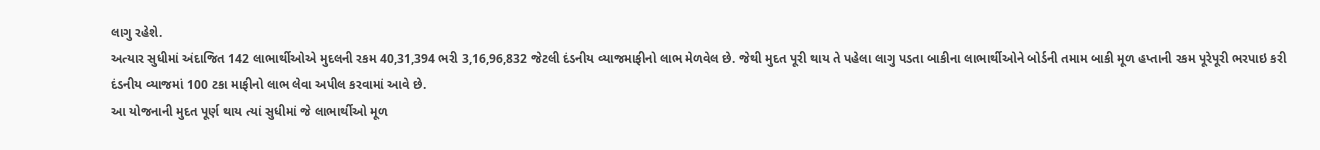લાગુ રહેશે.
અત્યાર સુધીમાં અંદાજિત 142 લાભાર્થીઓએ મુદલની રકમ 40,31,394 ભરી 3,16,96,832 જેટલી દંડનીય વ્યાજમાફીનો લાભ મેળવેલ છે. જેથી મુદત પૂરી થાય તે પહેલા લાગુ પડતા બાકીના લાભાર્થીઓને બોર્ડની તમામ બાકી મૂળ હપ્તાની રકમ પૂરેપૂરી ભરપાઇ કરી દંડનીય વ્યાજમાં 100 ટકા માફીનો લાભ લેવા અપીલ કરવામાં આવે છે.
આ યોજનાની મુદત પૂર્ણ થાય ત્યાં સુધીમાં જે લાભાર્થીઓ મૂળ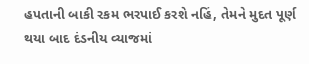હપતાની બાકી રકમ ભરપાઈ કરશે નહિં, તેમને મુદત પૂર્ણ થયા બાદ દંડનીય વ્યાજમાં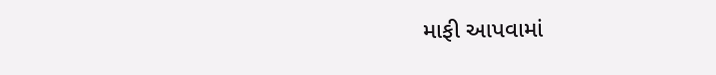માફી આપવામાં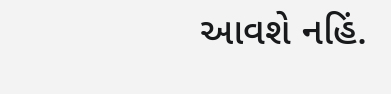આવશે નહિં.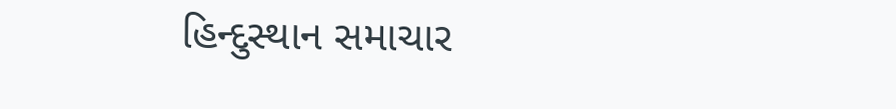હિન્દુસ્થાન સમાચાર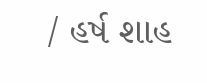/ હર્ષ શાહ